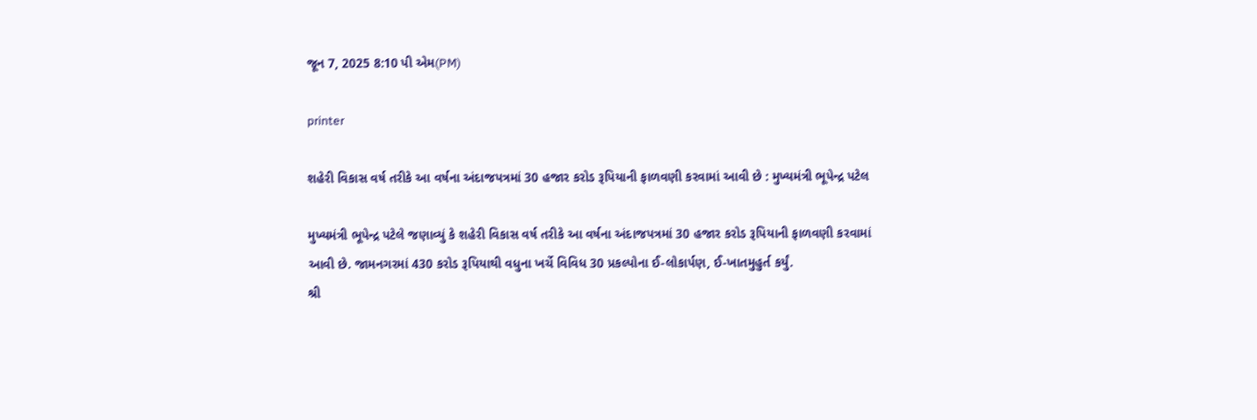જૂન 7, 2025 8:10 પી એમ(PM)

printer

શહેરી વિકાસ વર્ષ તરીકે આ વર્ષના અંદાજપત્રમાં 30 હજાર કરોડ રૂપિયાની ફાળવણી કરવામાં આવી છે : મુખ્યમંત્રી ભૂપેન્દ્ર પટેલ

મુખ્યમંત્રી ભૂપેન્દ્ર પટેલે જણાવ્યું કે શહેરી વિકાસ વર્ષ તરીકે આ વર્ષના અંદાજપત્રમાં 30 હજાર કરોડ રૂપિયાની ફાળવણી કરવામાં આવી છે. જામનગરમાં 430 કરોડ રૂપિયાથી વધુના ખર્ચે વિવિધ 30 પ્રકલ્પોના ઈ-લોકાર્પણ, ઈ-ખાતમુહુર્ત કર્યું.
શ્રી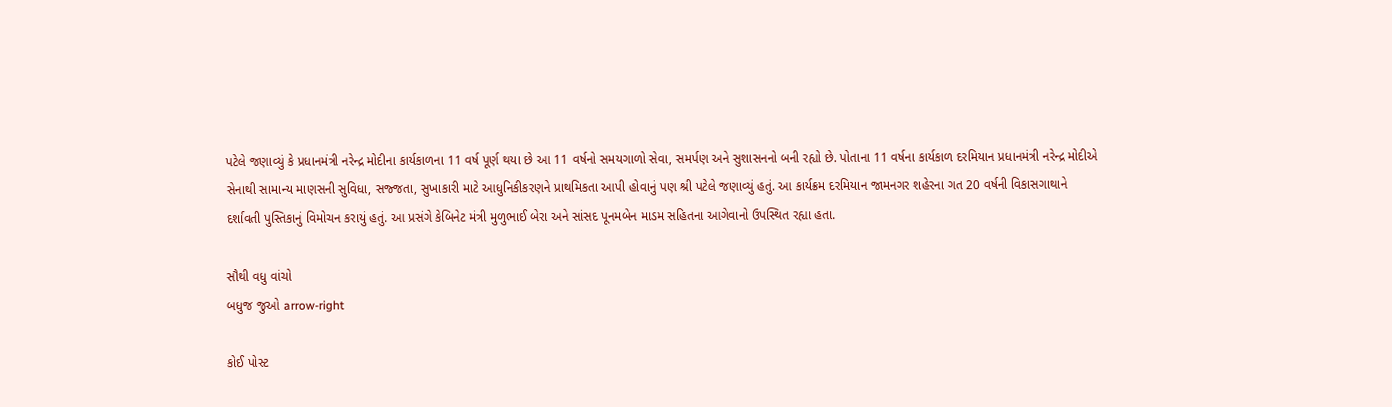પટેલે જણાવ્યું કે પ્રધાનમંત્રી નરેન્દ્ર મોદીના કાર્યકાળના 11 વર્ષ પૂર્ણ થયા છે આ 11 વર્ષનો સમયગાળો સેવા, સમર્પણ અને સુશાસનનો બની રહ્યો છે. પોતાના 11 વર્ષના કાર્યકાળ દરમિયાન પ્રધાનમંત્રી નરેન્દ્ર મોદીએ સેનાથી સામાન્ય માણસની સુવિધા, સજ્જતા, સુખાકારી માટે આધુનિકીકરણને પ્રાથમિકતા આપી હોવાનું પણ શ્રી પટેલે જણાવ્યું હતું. આ કાર્યક્રમ દરમિયાન જામનગર શહેરના ગત 20 વર્ષની વિકાસગાથાને દર્શાવતી પુસ્તિકાનું વિમોચન કરાયું હતું. આ પ્રસંગે કેબિનેટ મંત્રી મુળુભાઈ બેરા અને સાંસદ પૂનમબેન માડમ સહિતના આગેવાનો ઉપસ્થિત રહ્યા હતા.

સૌથી વધુ વાંચો
બધુજ જુઓ arrow-right

કોઈ પોસ્ટ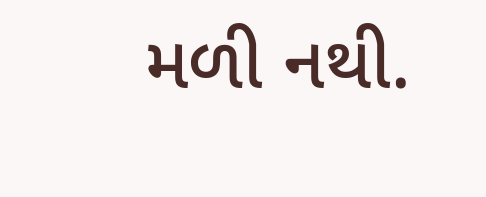મળી નથી.